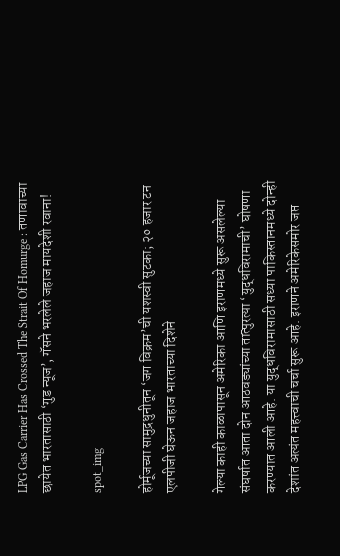LPG Gas Carrier Has Crossed The Strait Of Homurge : तणावाच्या छायेत भारतासाठी ‘गुड न्यूज’, गॅसने भरलेले जहाज मायदेशी रवाना!

spot_img

होर्मूजच्या सामुद्रधुनीतून ‘जग विक्रम’ची यशस्वी सुटका; २० हजार टन एलपीजी घेऊन जहाज भारताच्या दिशेने

गेल्या काही काळापासून अमेरिका आणि इराणमध्ये सुरू असलेल्या संघर्षात आता दोन आठवड्यांच्या तात्पुरत्या ‘युद्धविरामाची’ घोषणा करण्यात आली आहे. या युद्धविरामासाठी सध्या पाकिस्तानमध्ये दोन्ही देशांत अत्यंत महत्त्वाची चर्चा सुरू आहे. इराणने अमेरिकेसमोर जप्त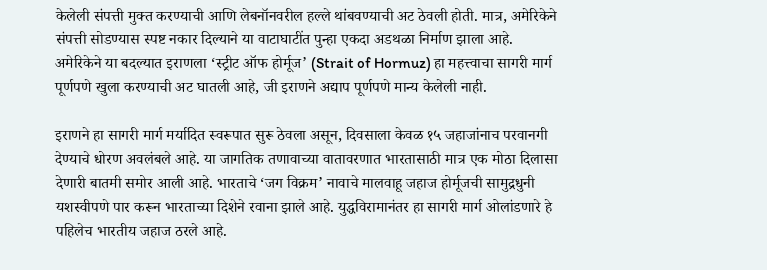केलेली संपत्ती मुक्त करण्याची आणि लेबनॉनवरील हल्ले थांबवण्याची अट ठेवली होती. मात्र, अमेरिकेने संपत्ती सोडण्यास स्पष्ट नकार दिल्याने या वाटाघाटींत पुन्हा एकदा अडथळा निर्माण झाला आहे. अमेरिकेने या बदल्यात इराणला ‘स्ट्रीट ऑफ होर्मूज’ (Strait of Hormuz) हा महत्त्वाचा सागरी मार्ग पूर्णपणे खुला करण्याची अट घातली आहे, जी इराणने अद्याप पूर्णपणे मान्य केलेली नाही.

इराणने हा सागरी मार्ग मर्यादित स्वरूपात सुरू ठेवला असून, दिवसाला केवळ १५ जहाजांनाच परवानगी देण्याचे धोरण अवलंबले आहे. या जागतिक तणावाच्या वातावरणात भारतासाठी मात्र एक मोठा दिलासा देणारी बातमी समोर आली आहे. भारताचे ‘जग विक्रम’ नावाचे मालवाहू जहाज होर्मूजची सामुद्रधुनी यशस्वीपणे पार करून भारताच्या दिशेने रवाना झाले आहे. युद्धविरामानंतर हा सागरी मार्ग ओलांडणारे हे पहिलेच भारतीय जहाज ठरले आहे.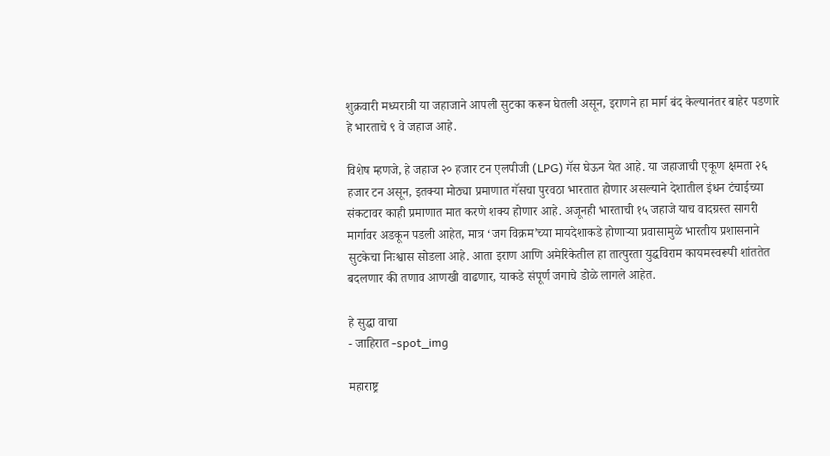शुक्रवारी मध्यरात्री या जहाजाने आपली सुटका करून घेतली असून, इराणने हा मार्ग बंद केल्यानंतर बाहेर पडणारे हे भारताचे ९ वे जहाज आहे.

विशेष म्हणजे, हे जहाज २० हजार टन एलपीजी (LPG) गॅस घेऊन येत आहे. या जहाजाची एकूण क्षमता २६ हजार टन असून, इतक्या मोठ्या प्रमाणात गॅसचा पुरवठा भारतात होणार असल्याने देशातील इंधन टंचाईच्या संकटावर काही प्रमाणात मात करणे शक्य होणार आहे. अजूनही भारताची १५ जहाजे याच वादग्रस्त सागरी मार्गावर अडकून पडली आहेत, मात्र ‘जग विक्रम’च्या मायदेशाकडे होणाऱ्या प्रवासामुळे भारतीय प्रशासनाने सुटकेचा निःश्वास सोडला आहे. आता इराण आणि अमेरिकेतील हा तात्पुरता युद्धविराम कायमस्वरूपी शांततेत बदलणार की तणाव आणखी वाढणार, याकडे संपूर्ण जगाचे डोळे लागले आहेत.

हे सुद्धा वाचा
- जाहिरात -spot_img

महाराष्ट्र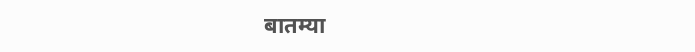बातम्या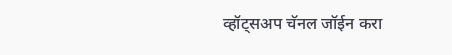व्हॉट्सअप चॅनल जॉईन करा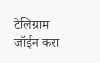टेलिग्राम जॉईन करा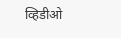व्हिडीओ